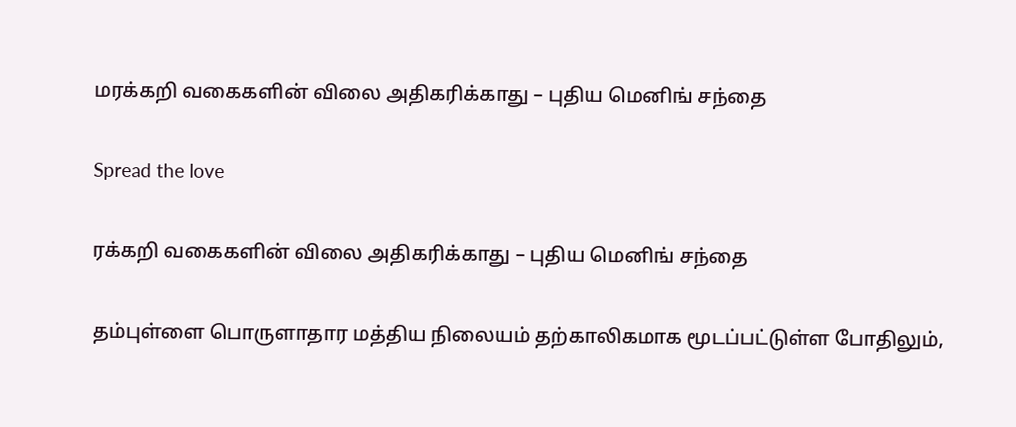மரக்கறி வகைகளின் விலை அதிகரிக்காது – புதிய மெனிங் சந்தை

Spread the love

ரக்கறி வகைகளின் விலை அதிகரிக்காது – புதிய மெனிங் சந்தை

தம்புள்ளை பொருளாதார மத்திய நிலையம் தற்காலிகமாக மூடப்பட்டுள்ள போதிலும்,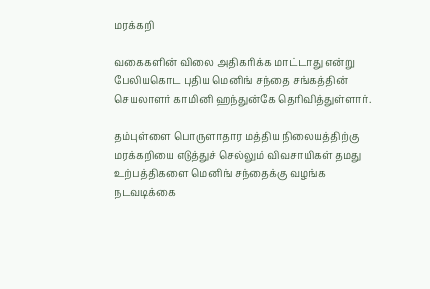மரக்கறி

வகைகளின் விலை அதிகரிக்க மாட்டாது என்று பேலியகொட புதிய மெனிங் சந்தை சங்கத்தின் செயலாளர் காமினி ஹந்துன்கே தெரிவித்துள்ளார்.

தம்புள்ளை பொருளாதார மத்திய நிலையத்திற்கு மரக்கறியை எடுத்துச் செல்லும் விவசாயிகள் தமது உற்பத்திகளை மெனிங் சந்தைக்கு வழங்க நடவடிக்கை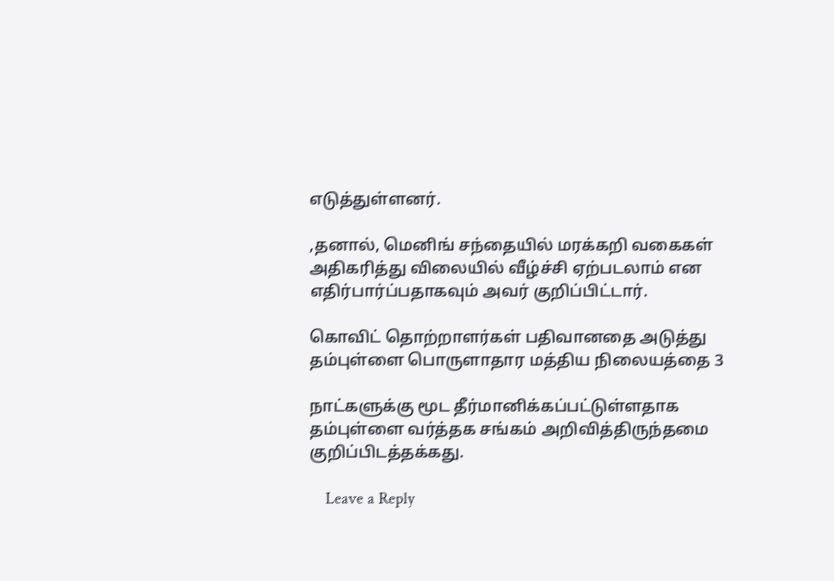எடுத்துள்ளனர்.

,தனால், மெனிங் சந்தையில் மரக்கறி வகைகள் அதிகரித்து விலையில் வீழ்ச்சி ஏற்படலாம் என எதிர்பார்ப்பதாகவும் அவர் குறிப்பிட்டார்.

கொவிட் தொற்றாளர்கள் பதிவானதை அடுத்து தம்புள்ளை பொருளாதார மத்திய நிலையத்தை 3

நாட்களுக்கு மூட தீர்மானிக்கப்பட்டுள்ளதாக தம்புள்ளை வர்த்தக சங்கம் அறிவித்திருந்தமை குறிப்பிடத்தக்கது.

    Leave a Reply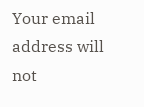Your email address will not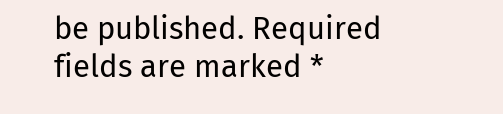be published. Required fields are marked *